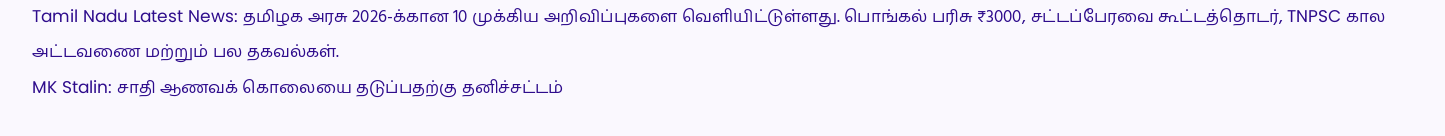Tamil Nadu Latest News: தமிழக அரசு 2026-க்கான 10 முக்கிய அறிவிப்புகளை வெளியிட்டுள்ளது. பொங்கல் பரிசு ₹3000, சட்டப்பேரவை கூட்டத்தொடர், TNPSC கால அட்டவணை மற்றும் பல தகவல்கள்.
MK Stalin: சாதி ஆணவக் கொலையை தடுப்பதற்கு தனிச்சட்டம்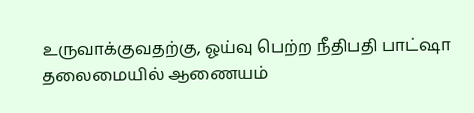உருவாக்குவதற்கு, ஓய்வு பெற்ற நீதிபதி பாட்ஷா தலைமையில் ஆணையம்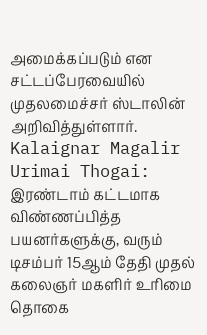அமைக்கப்படும் என சட்டப்பேரவையில் முதலமைச்சர் ஸ்டாலின் அறிவித்துள்ளார்.
Kalaignar Magalir Urimai Thogai: இரண்டாம் கட்டமாக விண்ணப்பித்த பயனர்களுக்கு, வரும் டிசம்பர் 15ஆம் தேதி முதல் கலைஞர் மகளிர் உரிமை தொகை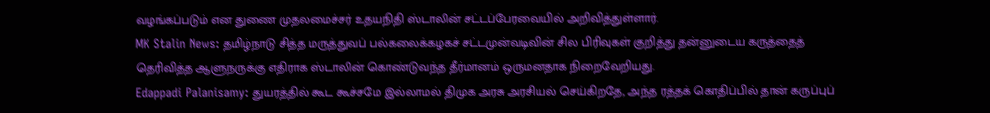வழங்கப்படும் என துணை முதலமைச்சர் உதயநிதி ஸ்டாலின் சட்டப்பேரவையில் அறிவித்துள்ளார்.
MK Stalin News: தமிழ்நாடு சித்த மருத்துவப் பல்கலைக்கழகச் சட்டமுன்வடிவின் சில பிரிவுகள் குறித்து தன்னுடைய கருத்தைத் தெரிவித்த ஆளுநருக்கு எதிராக ஸ்டாலின் கொண்டுவந்த தீர்மானம் ஒருமனதாக நிறைவேறியது.
Edappadi Palanisamy: துயரத்தில் கூட கூச்சமே இல்லாமல் திமுக அரசு அரசியல் செய்கிறதே, அந்த ரத்தக் கொதிப்பில் தான் கருப்புப்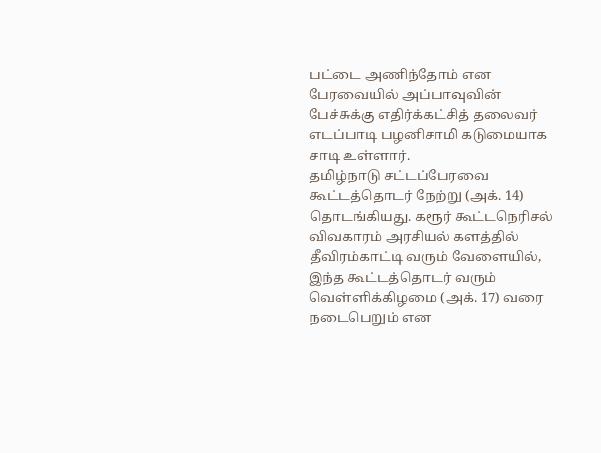பட்டை அணிந்தோம் என பேரவையில் அப்பாவுவின் பேச்சுக்கு எதிர்க்கட்சித் தலைவர் எடப்பாடி பழனிசாமி கடுமையாக சாடி உள்ளார்.
தமிழ்நாடு சட்டப்பேரவை கூட்டத்தொடர் நேற்று (அக். 14) தொடங்கியது. கரூர் கூட்டநெரிசல் விவகாரம் அரசியல் களத்தில் தீவிரம்காட்டி வரும் வேளையில், இந்த கூட்டத்தொடர் வரும் வெள்ளிக்கிழமை (அக். 17) வரை நடைபெறும் என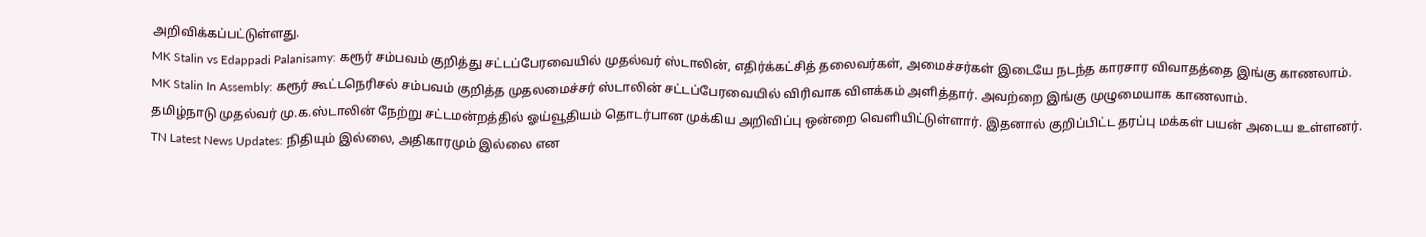அறிவிக்கப்பட்டுள்ளது.
MK Stalin vs Edappadi Palanisamy: கரூர் சம்பவம் குறித்து சட்டப்பேரவையில் முதல்வர் ஸ்டாலின், எதிர்க்கட்சித் தலைவர்கள், அமைச்சர்கள் இடையே நடந்த காரசார விவாதத்தை இங்கு காணலாம்.
MK Stalin In Assembly: கரூர் கூட்டநெரிசல் சம்பவம் குறித்த முதலமைச்சர் ஸ்டாலின் சட்டப்பேரவையில் விரிவாக விளக்கம் அளித்தார். அவற்றை இங்கு முழுமையாக காணலாம்.
தமிழ்நாடு முதல்வர் மு.க.ஸ்டாலின் நேற்று சட்டமன்றத்தில் ஓய்வூதியம் தொடர்பான முக்கிய அறிவிப்பு ஒன்றை வெளியிட்டுள்ளார். இதனால் குறிப்பிட்ட தரப்பு மக்கள் பயன் அடைய உள்ளனர்.
TN Latest News Updates: நிதியும் இல்லை, அதிகாரமும் இல்லை என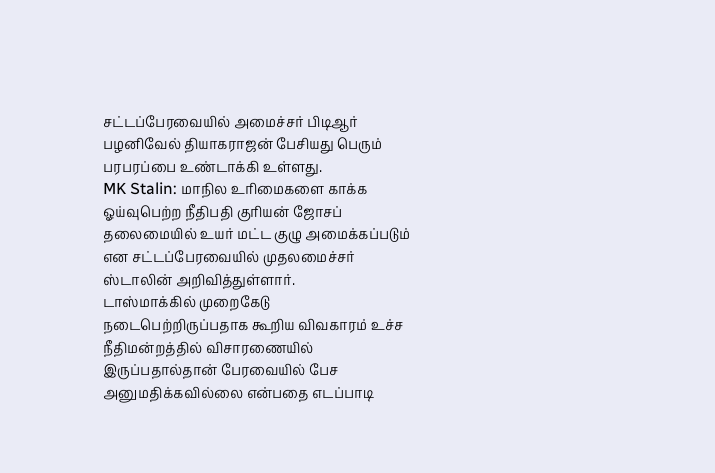சட்டப்பேரவையில் அமைச்சர் பிடிஆர் பழனிவேல் தியாகராஜன் பேசியது பெரும் பரபரப்பை உண்டாக்கி உள்ளது.
MK Stalin: மாநில உரிமைகளை காக்க ஓய்வுபெற்ற நீதிபதி குரியன் ஜோசப் தலைமையில் உயர் மட்ட குழு அமைக்கப்படும் என சட்டப்பேரவையில் முதலமைச்சர் ஸ்டாலின் அறிவித்துள்ளார்.
டாஸ்மாக்கில் முறைகேடு நடைபெற்றிருப்பதாக கூறிய விவகாரம் உச்ச நீதிமன்றத்தில் விசாரணையில் இருப்பதால்தான் பேரவையில் பேச அனுமதிக்கவில்லை என்பதை எடப்பாடி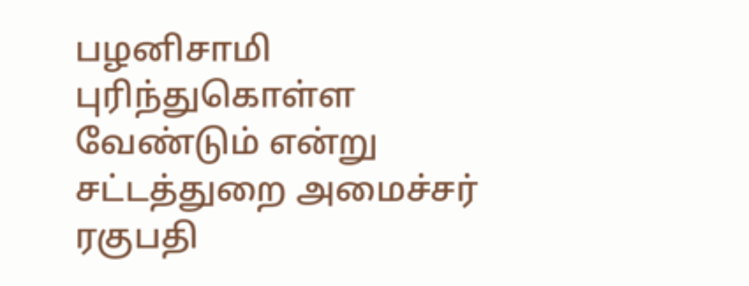பழனிசாமி புரிந்துகொள்ள வேண்டும் என்று சட்டத்துறை அமைச்சர் ரகுபதி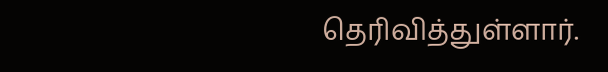தெரிவித்துள்ளார்.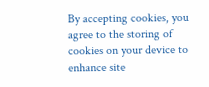By accepting cookies, you agree to the storing of cookies on your device to enhance site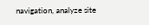navigation, analyze site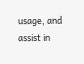usage, and assist in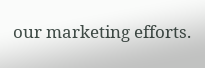our marketing efforts.